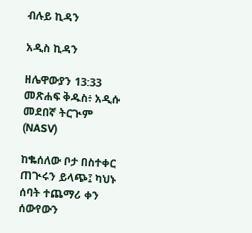ብሉይ ኪዳን

አዲስ ኪዳን

ዘሌዋውያን 13:33 መጽሐፍ ቅዱስ፥ አዲሱ መደበኛ ትርጒም (NASV)

ከቈሰለው ቦታ በስተቀር ጠጒሩን ይላጭ፤ ካህኑ ሰባት ተጨማሪ ቀን ሰውየውን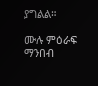ያግልል።

ሙሉ ምዕራፍ ማንበብ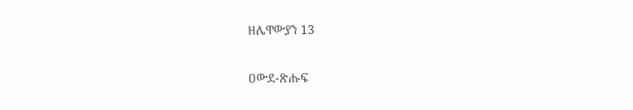ዘሌዋውያን 13

ዐውደ-ጽሑፍ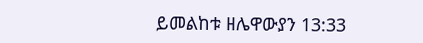ይመልከቱ ዘሌዋውያን 13:33